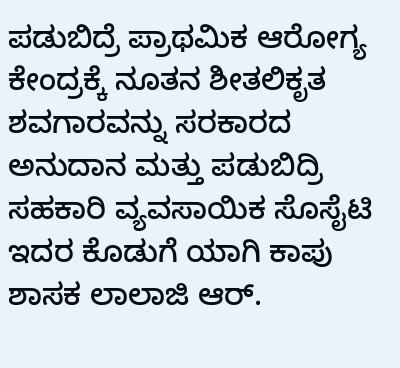ಪಡುಬಿದ್ರೆ ಪ್ರಾಥಮಿಕ ಆರೋಗ್ಯ ಕೇಂದ್ರಕ್ಕೆ ನೂತನ ಶೀತಲಿಕೃತ ಶವಗಾರವನ್ನು ಸರಕಾರದ ಅನುದಾನ ಮತ್ತು ಪಡುಬಿದ್ರಿ ಸಹಕಾರಿ ವ್ಯವಸಾಯಿಕ ಸೊಸೈಟಿ ಇದರ ಕೊಡುಗೆ ಯಾಗಿ ಕಾಪು ಶಾಸಕ ಲಾಲಾಜಿ ಆರ್.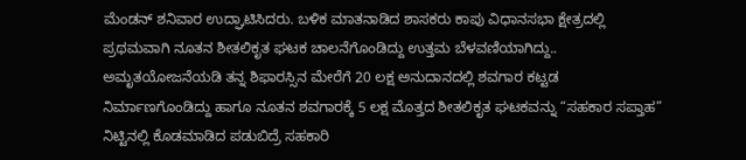ಮೆಂಡನ್ ಶನಿವಾರ ಉದ್ಘಾಟಿಸಿದರು. ಬಳಿಕ ಮಾತನಾಡಿದ ಶಾಸಕರು ಕಾಪು ವಿಧಾನಸಭಾ ಕ್ಷೇತ್ರದಲ್ಲಿ ಪ್ರಥಮವಾಗಿ ನೂತನ ಶೀತಲಿಕೃತ ಘಟಕ ಚಾಲನೆಗೊಂಡಿದ್ದು ಉತ್ತಮ ಬೆಳವಣಿಯಾಗಿದ್ದು.. ಅಮೃತಯೋಜನೆಯಡಿ ತನ್ನ ಶಿಫಾರಸ್ಸಿನ ಮೇರೆಗೆ 20 ಲಕ್ಷ ಅನುದಾನದಲ್ಲಿ ಶವಗಾರ ಕಟ್ಟಡ ನಿರ್ಮಾಣಗೊಂಡಿದ್ದು ಹಾಗೂ ನೂತನ ಶವಗಾರಕ್ಕೆ 5 ಲಕ್ಷ ಮೊತ್ತದ ಶೀತಲಿಕೃತ ಘಟಕವನ್ನು “ಸಹಕಾರ ಸಪ್ತಾಹ” ನಿಟ್ಟಿನಲ್ಲಿ ಕೊಡಮಾಡಿದ ಪಡುಬಿದ್ರೆ ಸಹಕಾರಿ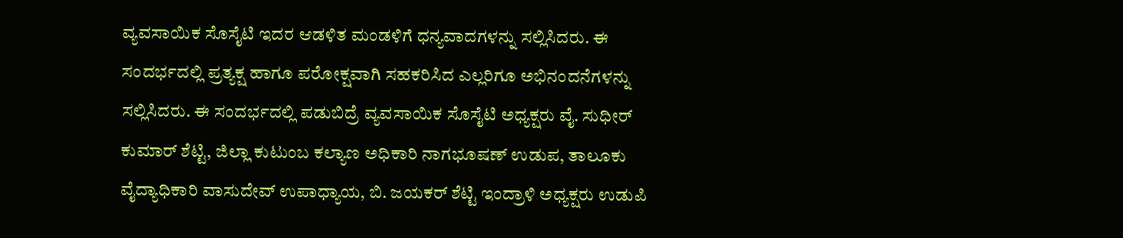ವ್ಯವಸಾಯಿಕ ಸೊಸೈಟಿ ಇದರ ಆಡಳಿತ ಮಂಡಳಿಗೆ ಧನ್ಯವಾದಗಳನ್ನು ಸಲ್ಲಿಸಿದರು. ಈ ಸಂದರ್ಭದಲ್ಲಿ ಪ್ರತ್ಯಕ್ಷ ಹಾಗೂ ಪರೋಕ್ಷವಾಗಿ ಸಹಕರಿಸಿದ ಎಲ್ಲರಿಗೂ ಅಭಿನಂದನೆಗಳನ್ನು ಸಲ್ಲಿಸಿದರು. ಈ ಸಂದರ್ಭದಲ್ಲಿ ಪಡುಬಿದ್ರೆ ವ್ಯವಸಾಯಿಕ ಸೊಸೈಟಿ ಅಧ್ಯಕ್ಷರು ವೈ. ಸುಧೀರ್ ಕುಮಾರ್ ಶೆಟ್ಟಿ, ಜಿಲ್ಲಾ ಕುಟುಂಬ ಕಲ್ಯಾಣ ಅಧಿಕಾರಿ ನಾಗಭೂಷಣ್ ಉಡುಪ, ತಾಲೂಕು ವೈದ್ಯಾಧಿಕಾರಿ ವಾಸುದೇವ್ ಉಪಾಧ್ಯಾಯ, ಬಿ. ಜಯಕರ್ ಶೆಟ್ಟಿ ಇಂದ್ರಾಳಿ ಅಧ್ಯಕ್ಷರು ಉಡುಪಿ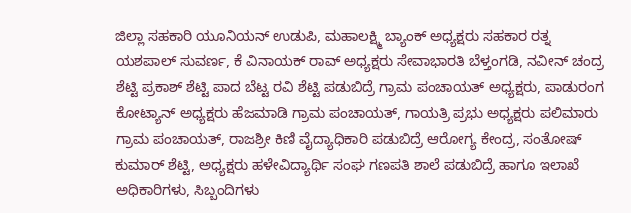ಜಿಲ್ಲಾ ಸಹಕಾರಿ ಯೂನಿಯನ್ ಉಡುಪಿ, ಮಹಾಲಕ್ಷ್ಮಿ ಬ್ಯಾಂಕ್ ಅಧ್ಯಕ್ಷರು ಸಹಕಾರ ರತ್ನ ಯಶಪಾಲ್ ಸುವರ್ಣ, ಕೆ ವಿನಾಯಕ್ ರಾವ್ ಅಧ್ಯಕ್ಷರು ಸೇವಾಭಾರತಿ ಬೆಳ್ತಂಗಡಿ, ನವೀನ್ ಚಂದ್ರ ಶೆಟ್ಟಿ ಪ್ರಕಾಶ್ ಶೆಟ್ಟಿ ಪಾದ ಬೆಟ್ಟ ರವಿ ಶೆಟ್ಟಿ ಪಡುಬಿದ್ರೆ ಗ್ರಾಮ ಪಂಚಾಯತ್ ಅಧ್ಯಕ್ಷರು, ಪಾಡುರಂಗ ಕೋಟ್ಯಾನ್ ಅಧ್ಯಕ್ಷರು ಹೆಜಮಾಡಿ ಗ್ರಾಮ ಪಂಚಾಯತ್, ಗಾಯತ್ರಿ ಪ್ರಭು ಅಧ್ಯಕ್ಷರು ಪಲಿಮಾರು ಗ್ರಾಮ ಪಂಚಾಯತ್, ರಾಜಶ್ರೀ ಕಿಣಿ ವೈದ್ಯಾಧಿಕಾರಿ ಪಡುಬಿದ್ರೆ ಆರೋಗ್ಯ ಕೇಂದ್ರ, ಸಂತೋಷ್ ಕುಮಾರ್ ಶೆಟ್ಟಿ, ಅಧ್ಯಕ್ಷರು ಹಳೇವಿದ್ಯಾರ್ಥಿ ಸಂಘ ಗಣಪತಿ ಶಾಲೆ ಪಡುಬಿದ್ರೆ ಹಾಗೂ ಇಲಾಖೆ ಅಧಿಕಾರಿಗಳು, ಸಿಬ್ಬಂದಿಗಳು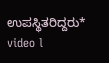ಉಪಸ್ಥಿತರಿದ್ದರು*
video l